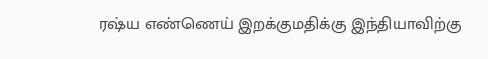ரஷ்ய எண்ணெய் இறக்குமதிக்கு இந்தியாவிற்கு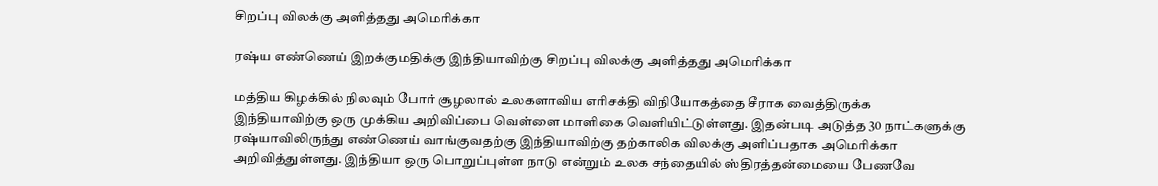சிறப்பு விலக்கு அளித்தது அமெரிக்கா

ரஷ்ய எண்ணெய் இறக்குமதிக்கு இந்தியாவிற்கு சிறப்பு விலக்கு அளித்தது அமெரிக்கா

மத்திய கிழக்கில் நிலவும் போர் சூழலால் உலகளாவிய எரிசக்தி விநியோகத்தை சீராக வைத்திருக்க இந்தியாவிற்கு ஒரு முக்கிய அறிவிப்பை வெள்ளை மாளிகை வெளியிட்டுள்ளது. இதன்படி அடுத்த 30 நாட்களுக்கு ரஷ்யாவிலிருந்து எண்ணெய் வாங்குவதற்கு இந்தியாவிற்கு தற்காலிக விலக்கு அளிப்பதாக அமெரிக்கா அறிவித்துள்ளது. இந்தியா ஒரு பொறுப்புள்ள நாடு என்றும் உலக சந்தையில் ஸ்திரத்தன்மையை பேணவே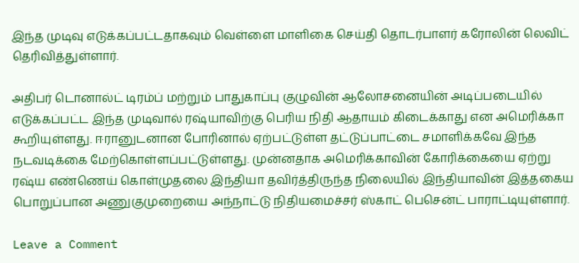இந்த முடிவு எடுக்கப்பட்டதாகவும் வெள்ளை மாளிகை செய்தி தொடர்பாளர் கரோலின் லெவிட் தெரிவித்துள்ளார்.

அதிபர் டொனால்ட் டிரம்ப் மற்றும் பாதுகாப்பு குழுவின் ஆலோசனையின் அடிப்படையில் எடுக்கப்பட்ட இந்த முடிவால் ரஷ்யாவிற்கு பெரிய நிதி ஆதாயம் கிடைக்காது என அமெரிக்கா கூறியுள்ளது. ஈரானுடனான போரினால் ஏற்பட்டுள்ள தட்டுப்பாட்டை சமாளிக்கவே இந்த நடவடிக்கை மேற்கொள்ளப்பட்டுள்ளது. முன்னதாக அமெரிக்காவின் கோரிக்கையை ஏற்று ரஷ்ய எண்ணெய் கொள்முதலை இந்தியா தவிர்த்திருந்த நிலையில் இந்தியாவின் இத்தகைய பொறுப்பான அணுகுமுறையை அந்நாட்டு நிதியமைச்சர் ஸ்காட் பெசென்ட் பாராட்டியுள்ளார்.

Leave a Comment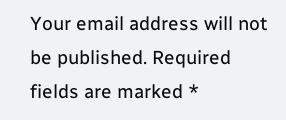Your email address will not be published. Required fields are marked *